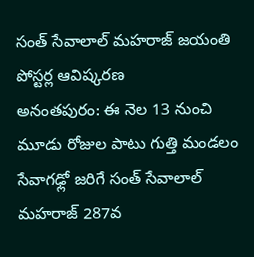సంత్ సేవాలాల్ మహరాజ్ జయంతి పోస్టర్ల ఆవిష్కరణ
అనంతపురం: ఈ నెల 13 నుంచి మూడు రోజుల పాటు గుత్తి మండలం సేవాగఢ్లో జరిగే సంత్ సేవాలాల్ మహరాజ్ 287వ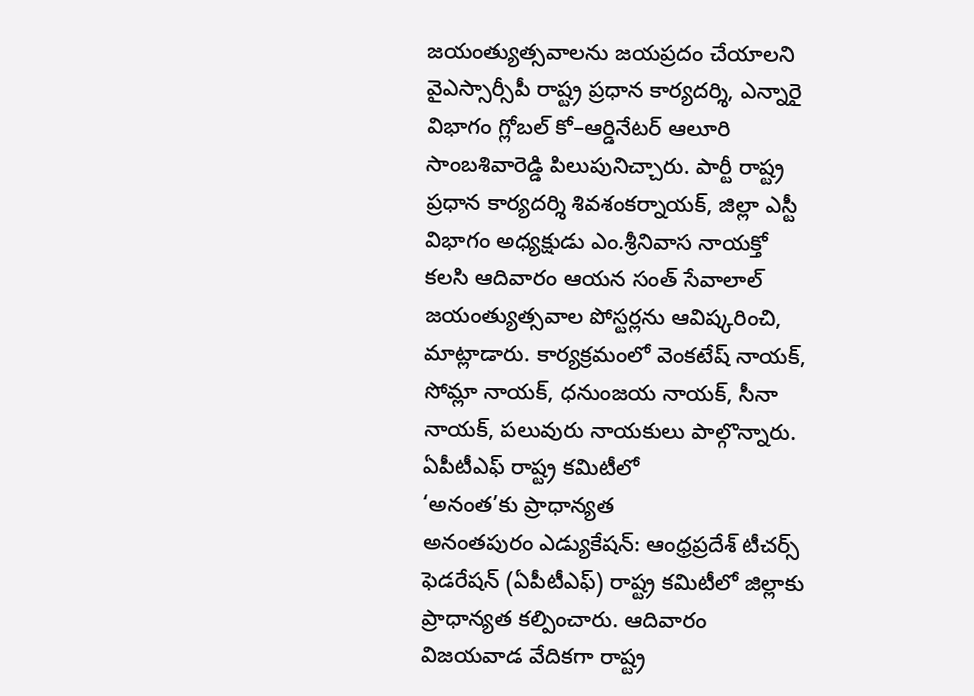జయంత్యుత్సవాలను జయప్రదం చేయాలని వైఎస్సార్సీపీ రాష్ట్ర ప్రధాన కార్యదర్శి, ఎన్నారై విభాగం గ్లోబల్ కో–ఆర్డినేటర్ ఆలూరి సాంబశివారెడ్డి పిలుపునిచ్చారు. పార్టీ రాష్ట్ర ప్రధాన కార్యదర్శి శివశంకర్నాయక్, జిల్లా ఎస్టీ విభాగం అధ్యక్షుడు ఎం.శ్రీనివాస నాయక్తో కలసి ఆదివారం ఆయన సంత్ సేవాలాల్ జయంత్యుత్సవాల పోస్టర్లను ఆవిష్కరించి, మాట్లాడారు. కార్యక్రమంలో వెంకటేష్ నాయక్, సోమ్లా నాయక్, ధనుంజయ నాయక్, సీనా నాయక్, పలువురు నాయకులు పాల్గొన్నారు.
ఏపీటీఎఫ్ రాష్ట్ర కమిటీలో
‘అనంత’కు ప్రాధాన్యత
అనంతపురం ఎడ్యుకేషన్: ఆంధ్రప్రదేశ్ టీచర్స్ ఫెడరేషన్ (ఏపీటీఎఫ్) రాష్ట్ర కమిటీలో జిల్లాకు ప్రాధాన్యత కల్పించారు. ఆదివారం విజయవాడ వేదికగా రాష్ట్ర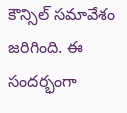కౌన్సిల్ సమావేశం జరిగింది. ఈ సందర్భంగా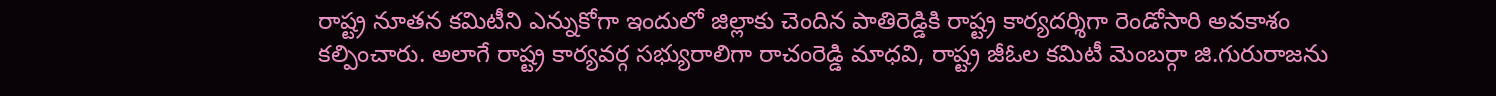రాష్ట్ర నూతన కమిటీని ఎన్నుకోగా ఇందులో జిల్లాకు చెందిన పాతిరెడ్డికి రాష్ట్ర కార్యదర్శిగా రెండోసారి అవకాశం కల్పించారు. అలాగే రాష్ట్ర కార్యవర్గ సభ్యురాలిగా రాచంరెడ్డి మాధవి, రాష్ట్ర జీఓల కమిటీ మెంబర్గా జి.గురురాజను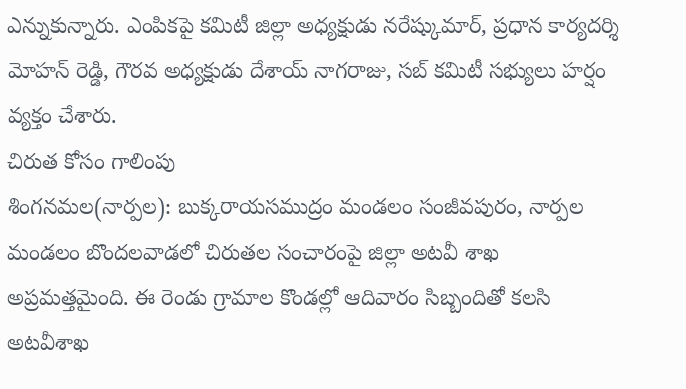ఎన్నుకున్నారు. ఎంపికపై కమిటీ జిల్లా అధ్యక్షుడు నరేష్కుమార్, ప్రధాన కార్యదర్శి మోహన్ రెడ్డి, గౌరవ అధ్యక్షుడు దేశాయ్ నాగరాజు, సబ్ కమిటీ సభ్యులు హర్షం వ్యక్తం చేశారు.
చిరుత కోసం గాలింపు
శింగనమల(నార్పల): బుక్కరాయసముద్రం మండలం సంజీవపురం, నార్పల మండలం బొందలవాడలో చిరుతల సంచారంపై జిల్లా అటవీ శాఖ అప్రమత్తమైంది. ఈ రెండు గ్రామాల కొండల్లో ఆదివారం సిబ్బందితో కలసి అటవీశాఖ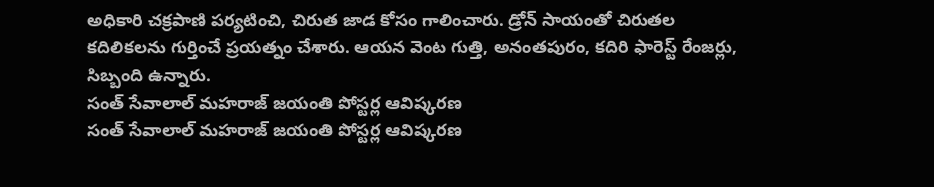అధికారి చక్రపాణి పర్యటించి, చిరుత జాడ కోసం గాలించారు. డ్రోన్ సాయంతో చిరుతల కదిలికలను గుర్తించే ప్రయత్నం చేశారు. ఆయన వెంట గుత్తి, అనంతపురం, కదిరి ఫారెస్ట్ రేంజర్లు, సిబ్బంది ఉన్నారు.
సంత్ సేవాలాల్ మహరాజ్ జయంతి పోస్టర్ల ఆవిష్కరణ
సంత్ సేవాలాల్ మహరాజ్ జయంతి పోస్టర్ల ఆవిష్కరణ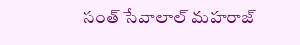సంత్ సేవాలాల్ మహరాజ్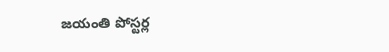జయంతి పోస్టర్ల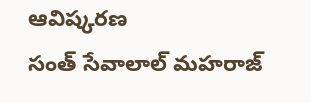ఆవిష్కరణ
సంత్ సేవాలాల్ మహరాజ్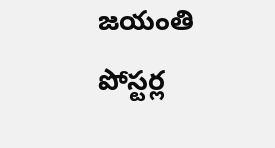జయంతి పోస్టర్ల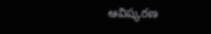ఆవిష్కరణ